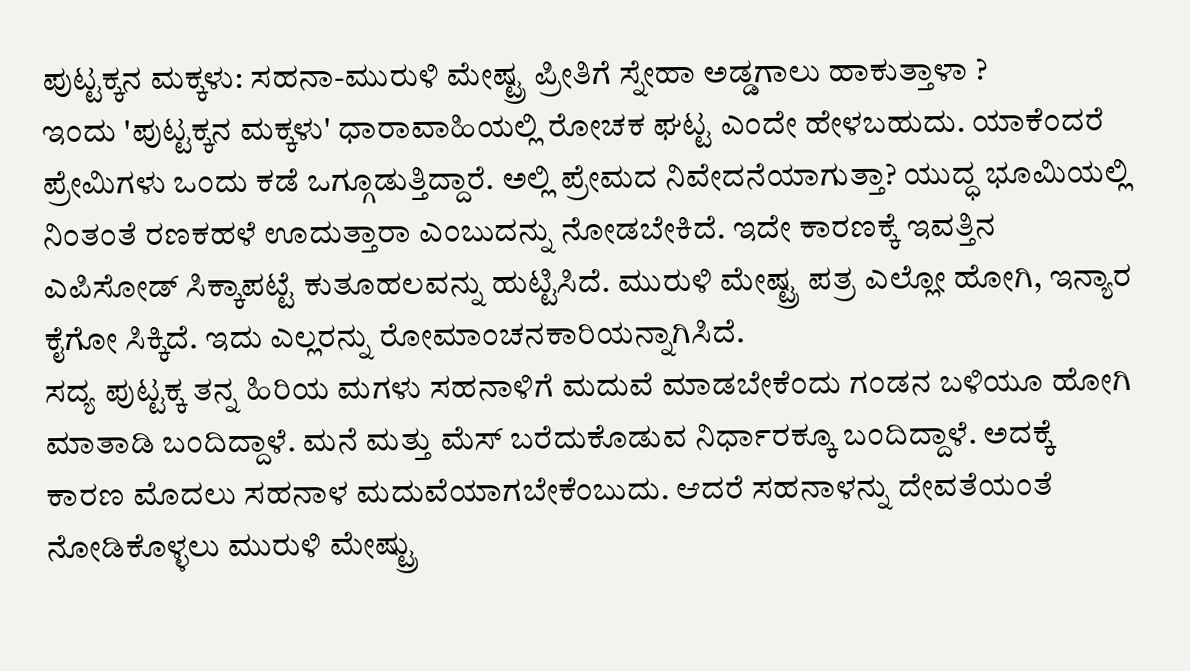ಪುಟ್ಟಕ್ಕನ ಮಕ್ಕಳು: ಸಹನಾ-ಮುರುಳಿ ಮೇಷ್ಟ್ರ ಪ್ರೀತಿಗೆ ಸ್ನೇಹಾ ಅಡ್ಡಗಾಲು ಹಾಕುತ್ತಾಳಾ ?
ಇಂದು 'ಪುಟ್ಟಕ್ಕನ ಮಕ್ಕಳು' ಧಾರಾವಾಹಿಯಲ್ಲಿ ರೋಚಕ ಘಟ್ಟ ಎಂದೇ ಹೇಳಬಹುದು. ಯಾಕೆಂದರೆ ಪ್ರೇಮಿಗಳು ಒಂದು ಕಡೆ ಒಗ್ಗೂಡುತ್ತಿದ್ದಾರೆ. ಅಲ್ಲಿ ಪ್ರೇಮದ ನಿವೇದನೆಯಾಗುತ್ತಾ? ಯುದ್ಧ ಭೂಮಿಯಲ್ಲಿ ನಿಂತಂತೆ ರಣಕಹಳೆ ಊದುತ್ತಾರಾ ಎಂಬುದನ್ನು ನೋಡಬೇಕಿದೆ. ಇದೇ ಕಾರಣಕ್ಕೆ ಇವತ್ತಿನ ಎಪಿಸೋಡ್ ಸಿಕ್ಕಾಪಟ್ಟೆ ಕುತೂಹಲವನ್ನು ಹುಟ್ಟಿಸಿದೆ. ಮುರುಳಿ ಮೇಷ್ಟ್ರ ಪತ್ರ ಎಲ್ಲೋ ಹೋಗಿ, ಇನ್ಯಾರ ಕೈಗೋ ಸಿಕ್ಕಿದೆ. ಇದು ಎಲ್ಲರನ್ನು ರೋಮಾಂಚನಕಾರಿಯನ್ನಾಗಿಸಿದೆ.
ಸದ್ಯ ಪುಟ್ಟಕ್ಕ ತನ್ನ ಹಿರಿಯ ಮಗಳು ಸಹನಾಳಿಗೆ ಮದುವೆ ಮಾಡಬೇಕೆಂದು ಗಂಡನ ಬಳಿಯೂ ಹೋಗಿ ಮಾತಾಡಿ ಬಂದಿದ್ದಾಳೆ. ಮನೆ ಮತ್ತು ಮೆಸ್ ಬರೆದುಕೊಡುವ ನಿರ್ಧಾರಕ್ಕೂ ಬಂದಿದ್ದಾಳೆ. ಅದಕ್ಕೆ ಕಾರಣ ಮೊದಲು ಸಹನಾಳ ಮದುವೆಯಾಗಬೇಕೆಂಬುದು. ಆದರೆ ಸಹನಾಳನ್ನು ದೇವತೆಯಂತೆ ನೋಡಿಕೊಳ್ಳಲು ಮುರುಳಿ ಮೇಷ್ಟ್ರು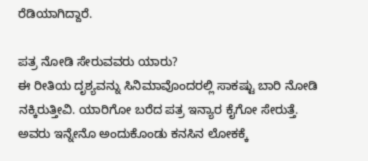ರೆಡಿಯಾಗಿದ್ದಾರೆ.

ಪತ್ರ ನೋಡಿ ಸೇರುವವರು ಯಾರು?
ಈ ರೀತಿಯ ದೃಶ್ಯವನ್ನು ಸಿನಿಮಾವೊಂದರಲ್ಲಿ ಸಾಕಷ್ಟು ಬಾರಿ ನೋಡಿ ನಕ್ಕಿರುತ್ತೀವಿ. ಯಾರಿಗೋ ಬರೆದ ಪತ್ರ ಇನ್ಯಾರ ಕೈಗೋ ಸೇರುತ್ತೆ. ಅವರು ಇನ್ನೇನೊ ಅಂದುಕೊಂಡು ಕನಸಿನ ಲೋಕಕ್ಕೆ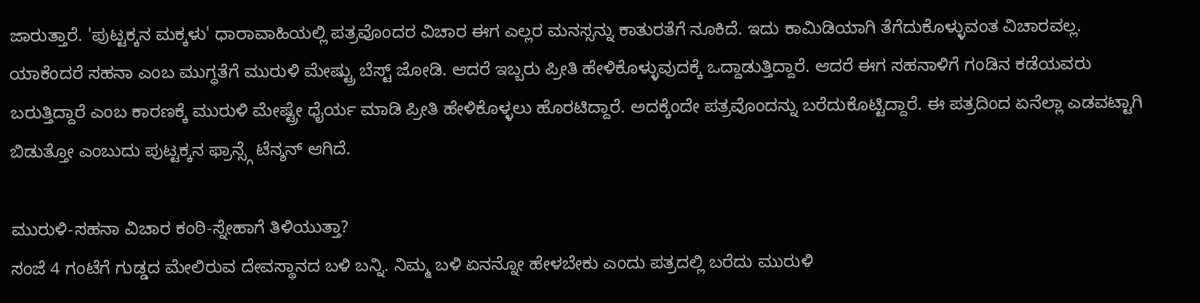ಜಾರುತ್ತಾರೆ. 'ಪುಟ್ಟಕ್ಕನ ಮಕ್ಕಳು' ಧಾರಾವಾಹಿಯಲ್ಲಿ ಪತ್ರವೊಂದರ ವಿಚಾರ ಈಗ ಎಲ್ಲರ ಮನಸ್ಸನ್ನು ಕಾತುರತೆಗೆ ನೂಕಿದೆ. ಇದು ಕಾಮಿಡಿಯಾಗಿ ತೆಗೆದುಕೊಳ್ಳುವಂತ ವಿಚಾರವಲ್ಲ. ಯಾಕೆಂದರೆ ಸಹನಾ ಎಂಬ ಮುಗ್ಧತೆಗೆ ಮುರುಳಿ ಮೇಷ್ಟ್ರು ಬೆಸ್ಟ್ ಜೋಡಿ. ಆದರೆ ಇಬ್ಬರು ಪ್ರೀತಿ ಹೇಳಿಕೊಳ್ಳುವುದಕ್ಕೆ ಒದ್ದಾಡುತ್ತಿದ್ದಾರೆ. ಆದರೆ ಈಗ ಸಹನಾಳಿಗೆ ಗಂಡಿನ ಕಡೆಯವರು ಬರುತ್ತಿದ್ದಾರೆ ಎಂಬ ಕಾರಣಕ್ಕೆ ಮುರುಳಿ ಮೇಷ್ಟ್ರೇ ಧೈರ್ಯ ಮಾಡಿ ಪ್ರೀತಿ ಹೇಳಿಕೊಳ್ಳಲು ಹೊರಟಿದ್ದಾರೆ. ಅದಕ್ಕೆಂದೇ ಪತ್ರವೊಂದನ್ನು ಬರೆದುಕೊಟ್ಟಿದ್ದಾರೆ. ಈ ಪತ್ರದಿಂದ ಏನೆಲ್ಲಾ ಎಡವಟ್ಟಾಗಿ ಬಿಡುತ್ತೋ ಎಂಬುದು ಪುಟ್ಟಕ್ಕನ ಫ್ರಾನ್ಸ್ಗೆ ಟೆನ್ಶನ್ ಆಗಿದೆ.

ಮುರುಳಿ-ಸಹನಾ ವಿಚಾರ ಕಂಠಿ-ಸ್ನೇಹಾಗೆ ತಿಳಿಯುತ್ತಾ?
ಸಂಜೆ 4 ಗಂಟೆಗೆ ಗುಡ್ಡದ ಮೇಲಿರುವ ದೇವಸ್ಥಾನದ ಬಳಿ ಬನ್ನಿ. ನಿಮ್ಮ ಬಳಿ ಏನನ್ನೋ ಹೇಳಬೇಕು ಎಂದು ಪತ್ರದಲ್ಲಿ ಬರೆದು ಮುರುಳಿ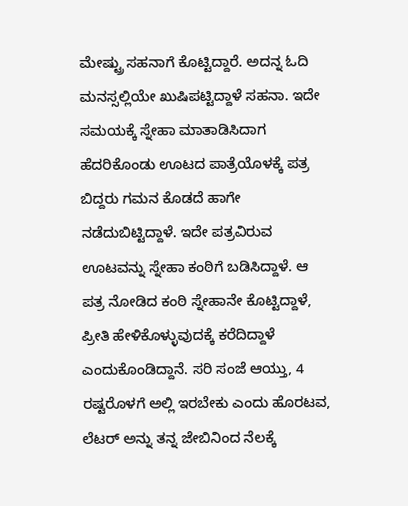ಮೇಷ್ಟ್ರು ಸಹನಾಗೆ ಕೊಟ್ಟಿದ್ದಾರೆ. ಅದನ್ನ ಓದಿ ಮನಸ್ಸಲ್ಲಿಯೇ ಖುಷಿಪಟ್ಟಿದ್ದಾಳೆ ಸಹನಾ. ಇದೇ ಸಮಯಕ್ಕೆ ಸ್ನೇಹಾ ಮಾತಾಡಿಸಿದಾಗ ಹೆದರಿಕೊಂಡು ಊಟದ ಪಾತ್ರೆಯೊಳಕ್ಕೆ ಪತ್ರ ಬಿದ್ದರು ಗಮನ ಕೊಡದೆ ಹಾಗೇ ನಡೆದುಬಿಟ್ಟಿದ್ದಾಳೆ. ಇದೇ ಪತ್ರವಿರುವ ಊಟವನ್ನು ಸ್ನೇಹಾ ಕಂಠಿಗೆ ಬಡಿಸಿದ್ದಾಳೆ. ಆ ಪತ್ರ ನೋಡಿದ ಕಂಠಿ ಸ್ನೇಹಾನೇ ಕೊಟ್ಟಿದ್ದಾಳೆ, ಪ್ರೀತಿ ಹೇಳಿಕೊಳ್ಳುವುದಕ್ಕೆ ಕರೆದಿದ್ದಾಳೆ ಎಂದುಕೊಂಡಿದ್ದಾನೆ. ಸರಿ ಸಂಜೆ ಆಯ್ತು, 4 ರಷ್ಟರೊಳಗೆ ಅಲ್ಲಿ ಇರಬೇಕು ಎಂದು ಹೊರಟವ, ಲೆಟರ್ ಅನ್ನು ತನ್ನ ಜೇಬಿನಿಂದ ನೆಲಕ್ಕೆ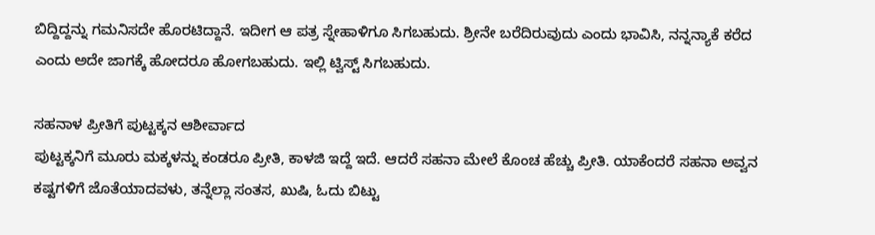ಬಿದ್ದಿದ್ದನ್ನು ಗಮನಿಸದೇ ಹೊರಟಿದ್ದಾನೆ. ಇದೀಗ ಆ ಪತ್ರ ಸ್ನೇಹಾಳಿಗೂ ಸಿಗಬಹುದು. ಶ್ರೀನೇ ಬರೆದಿರುವುದು ಎಂದು ಭಾವಿಸಿ, ನನ್ನನ್ಯಾಕೆ ಕರೆದ ಎಂದು ಅದೇ ಜಾಗಕ್ಕೆ ಹೋದರೂ ಹೋಗಬಹುದು. ಇಲ್ಲಿ ಟ್ವಿಸ್ಟ್ ಸಿಗಬಹುದು.

ಸಹನಾಳ ಪ್ರೀತಿಗೆ ಪುಟ್ಟಕ್ಕನ ಆಶೀರ್ವಾದ
ಪುಟ್ಟಕ್ಕನಿಗೆ ಮೂರು ಮಕ್ಕಳನ್ನು ಕಂಡರೂ ಪ್ರೀತಿ, ಕಾಳಜಿ ಇದ್ದೆ ಇದೆ. ಆದರೆ ಸಹನಾ ಮೇಲೆ ಕೊಂಚ ಹೆಚ್ಚು ಪ್ರೀತಿ. ಯಾಕೆಂದರೆ ಸಹನಾ ಅವ್ವನ ಕಷ್ಟಗಳಿಗೆ ಜೊತೆಯಾದವಳು, ತನ್ನೆಲ್ಲಾ ಸಂತಸ, ಖುಷಿ, ಓದು ಬಿಟ್ಟು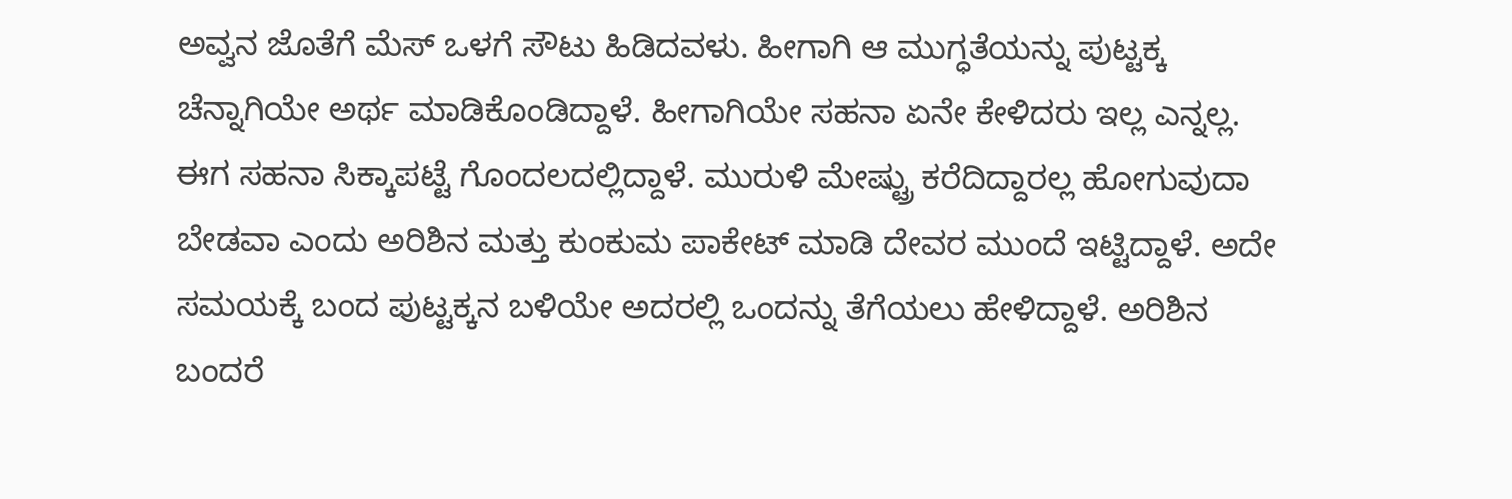ಅವ್ವನ ಜೊತೆಗೆ ಮೆಸ್ ಒಳಗೆ ಸೌಟು ಹಿಡಿದವಳು. ಹೀಗಾಗಿ ಆ ಮುಗ್ಧತೆಯನ್ನು ಪುಟ್ಟಕ್ಕ ಚೆನ್ನಾಗಿಯೇ ಅರ್ಥ ಮಾಡಿಕೊಂಡಿದ್ದಾಳೆ. ಹೀಗಾಗಿಯೇ ಸಹನಾ ಏನೇ ಕೇಳಿದರು ಇಲ್ಲ ಎನ್ನಲ್ಲ. ಈಗ ಸಹನಾ ಸಿಕ್ಕಾಪಟ್ಟೆ ಗೊಂದಲದಲ್ಲಿದ್ದಾಳೆ. ಮುರುಳಿ ಮೇಷ್ಟ್ರು ಕರೆದಿದ್ದಾರಲ್ಲ ಹೋಗುವುದಾ ಬೇಡವಾ ಎಂದು ಅರಿಶಿನ ಮತ್ತು ಕುಂಕುಮ ಪಾಕೇಟ್ ಮಾಡಿ ದೇವರ ಮುಂದೆ ಇಟ್ಟಿದ್ದಾಳೆ. ಅದೇ ಸಮಯಕ್ಕೆ ಬಂದ ಪುಟ್ಟಕ್ಕನ ಬಳಿಯೇ ಅದರಲ್ಲಿ ಒಂದನ್ನು ತೆಗೆಯಲು ಹೇಳಿದ್ದಾಳೆ. ಅರಿಶಿನ ಬಂದರೆ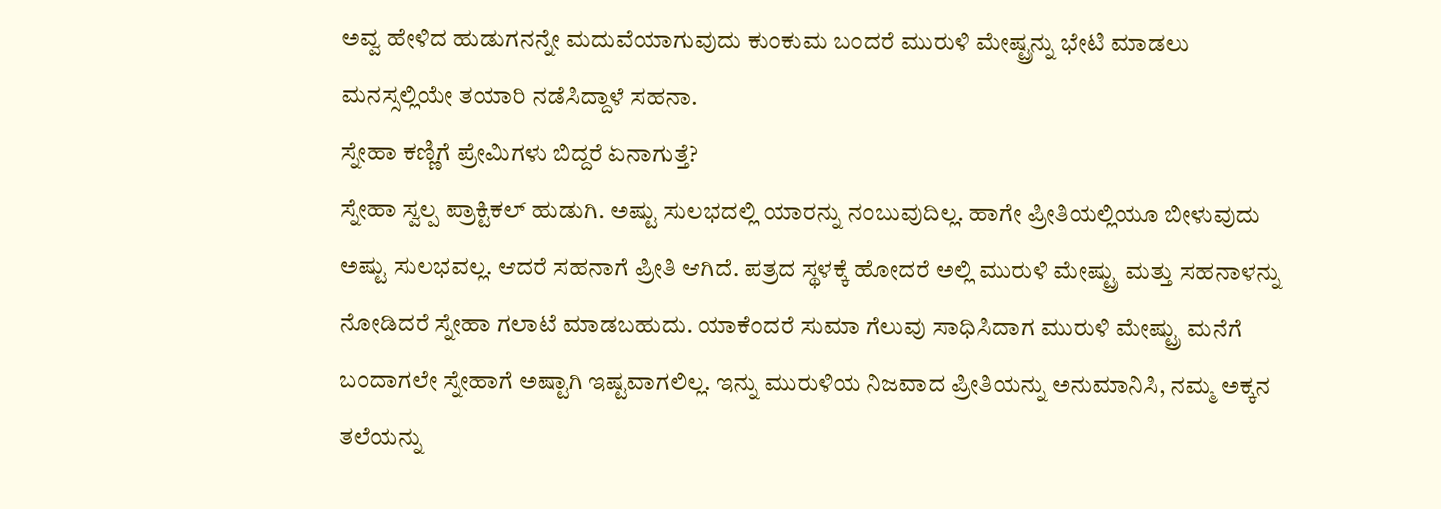ಅವ್ವ ಹೇಳಿದ ಹುಡುಗನನ್ನೇ ಮದುವೆಯಾಗುವುದು ಕುಂಕುಮ ಬಂದರೆ ಮುರುಳಿ ಮೇಷ್ಟ್ರನ್ನು ಭೇಟಿ ಮಾಡಲು ಮನಸ್ಸಲ್ಲಿಯೇ ತಯಾರಿ ನಡೆಸಿದ್ದಾಳೆ ಸಹನಾ.
ಸ್ನೇಹಾ ಕಣ್ಣಿಗೆ ಪ್ರೇಮಿಗಳು ಬಿದ್ದರೆ ಏನಾಗುತ್ತೆ?
ಸ್ನೇಹಾ ಸ್ವಲ್ಪ ಪ್ರಾಕ್ಟಿಕಲ್ ಹುಡುಗಿ. ಅಷ್ಟು ಸುಲಭದಲ್ಲಿ ಯಾರನ್ನು ನಂಬುವುದಿಲ್ಲ. ಹಾಗೇ ಪ್ರೀತಿಯಲ್ಲಿಯೂ ಬೀಳುವುದು ಅಷ್ಟು ಸುಲಭವಲ್ಲ. ಆದರೆ ಸಹನಾಗೆ ಪ್ರೀತಿ ಆಗಿದೆ. ಪತ್ರದ ಸ್ಥಳಕ್ಕೆ ಹೋದರೆ ಅಲ್ಲಿ ಮುರುಳಿ ಮೇಷ್ಟ್ರು ಮತ್ತು ಸಹನಾಳನ್ನು ನೋಡಿದರೆ ಸ್ನೇಹಾ ಗಲಾಟೆ ಮಾಡಬಹುದು. ಯಾಕೆಂದರೆ ಸುಮಾ ಗೆಲುವು ಸಾಧಿಸಿದಾಗ ಮುರುಳಿ ಮೇಷ್ಟ್ರು ಮನೆಗೆ ಬಂದಾಗಲೇ ಸ್ನೇಹಾಗೆ ಅಷ್ಟಾಗಿ ಇಷ್ಟವಾಗಲಿಲ್ಲ. ಇನ್ನು ಮುರುಳಿಯ ನಿಜವಾದ ಪ್ರೀತಿಯನ್ನು ಅನುಮಾನಿಸಿ, ನಮ್ಮ ಅಕ್ಕನ ತಲೆಯನ್ನು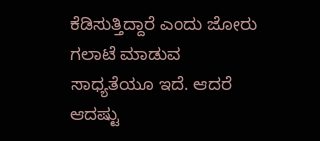ಕೆಡಿಸುತ್ತಿದ್ದಾರೆ ಎಂದು ಜೋರು ಗಲಾಟೆ ಮಾಡುವ ಸಾಧ್ಯತೆಯೂ ಇದೆ. ಆದರೆ ಆದಷ್ಟು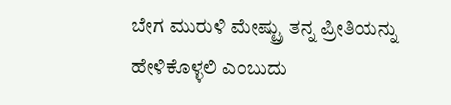ಬೇಗ ಮುರುಳಿ ಮೇಷ್ಟ್ರು ತನ್ನ ಪ್ರೀತಿಯನ್ನು ಹೇಳಿಕೊಳ್ಳಲಿ ಎಂಬುದು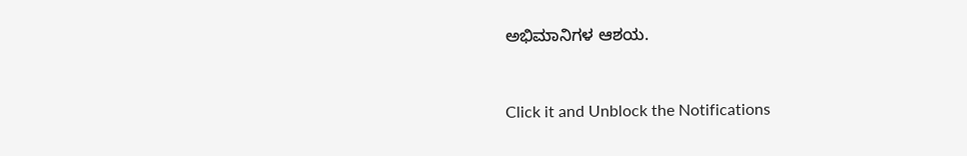ಅಭಿಮಾನಿಗಳ ಆಶಯ.


Click it and Unblock the Notifications